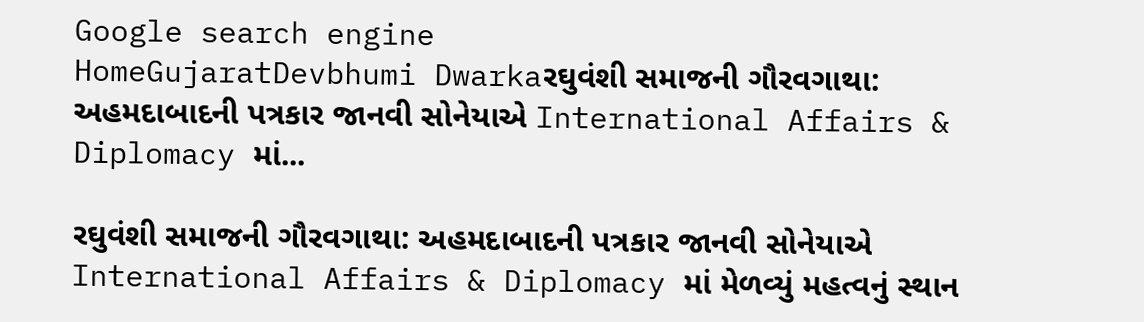Google search engine
HomeGujaratDevbhumi Dwarkaરઘુવંશી સમાજની ગૌરવગાથા: અહમદાબાદની પત્રકાર જાનવી સોનેયાએ International Affairs & Diplomacy માં...

રઘુવંશી સમાજની ગૌરવગાથા: અહમદાબાદની પત્રકાર જાનવી સોનેયાએ International Affairs & Diplomacy માં મેળવ્યું મહત્વનું સ્થાન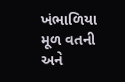ખંભાળિયા મૂળ વતની અને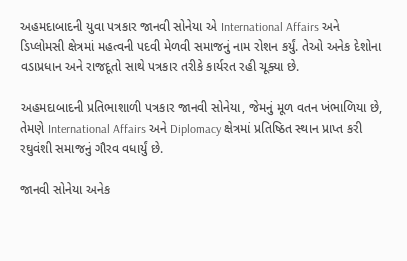અહમદાબાદની યુવા પત્રકાર જાનવી સોનેયા એ International Affairs અને ડિપ્લોમસી ક્ષેત્રમાં મહત્વની પદવી મેળવી સમાજનું નામ રોશન કર્યું. તેઓ અનેક દેશોના વડાપ્રધાન અને રાજદૂતો સાથે પત્રકાર તરીકે કાર્યરત રહી ચૂક્યા છે.

અહમદાબાદની પ્રતિભાશાળી પત્રકાર જાનવી સોનેયા, જેમનું મૂળ વતન ખંભાળિયા છે, તેમણે International Affairs અને Diplomacy ક્ષેત્રમાં પ્રતિષ્ઠિત સ્થાન પ્રાપ્ત કરી રઘુવંશી સમાજનું ગૌરવ વધાર્યું છે.

જાનવી સોનેયા અનેક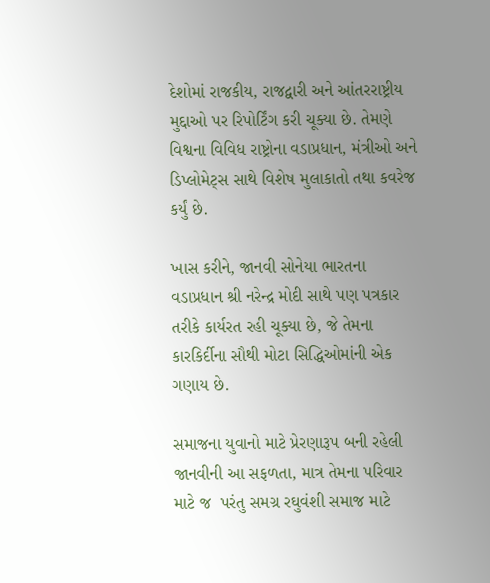દેશોમાં રાજકીય, રાજદ્વારી અને આંતરરાષ્ટ્રીય મુદ્દાઓ પર રિપોર્ટિંગ કરી ચૂક્યા છે. તેમણે વિશ્વના વિવિધ રાષ્ટ્રોના વડાપ્રધાન, મંત્રીઓ અને ડિપ્લોમેટ્સ સાથે વિશેષ મુલાકાતો તથા કવરેજ કર્યું છે.

ખાસ કરીને, જાનવી સોનેયા ભારતના વડાપ્રધાન શ્રી નરેન્દ્ર મોદી સાથે પણ પત્રકાર તરીકે કાર્યરત રહી ચૂક્યા છે, જે તેમના કારકિર્દીના સૌથી મોટા સિદ્ધિઓમાંની એક ગણાય છે.

સમાજના યુવાનો માટે પ્રેરણારૂપ બની રહેલી જાનવીની આ સફળતા, માત્ર તેમના પરિવાર માટે જ  પરંતુ સમગ્ર રઘુવંશી સમાજ માટે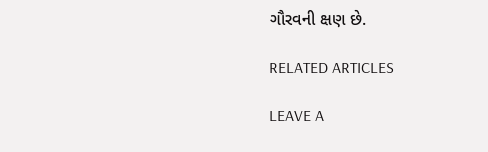ગૌરવની ક્ષણ છે.

RELATED ARTICLES

LEAVE A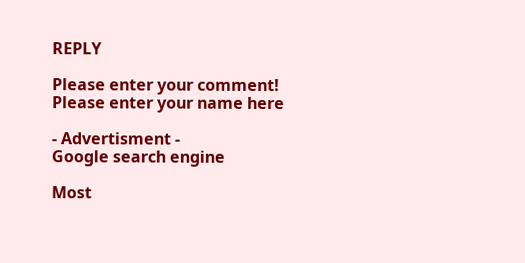REPLY

Please enter your comment!
Please enter your name here

- Advertisment -
Google search engine

Most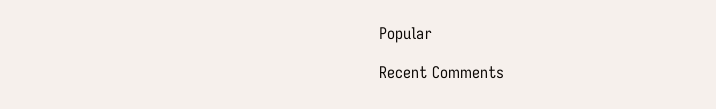Popular

Recent Comments